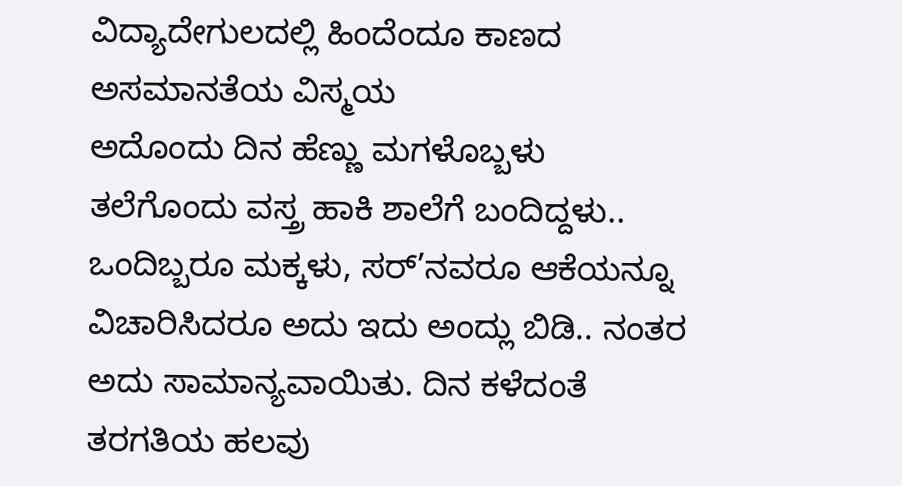ವಿದ್ಯಾದೇಗುಲದಲ್ಲಿ ಹಿಂದೆಂದೂ ಕಾಣದ ಅಸಮಾನತೆಯ ವಿಸ್ಮಯ
ಅದೊಂದು ದಿನ ಹೆಣ್ಣು ಮಗಳೊಬ್ಬಳು ತಲೆಗೊಂದು ವಸ್ತ್ರ ಹಾಕಿ ಶಾಲೆಗೆ ಬಂದಿದ್ದಳು.. ಒಂದಿಬ್ಬರೂ ಮಕ್ಕಳು, ಸರ್’ನವರೂ ಆಕೆಯನ್ನೂ ವಿಚಾರಿಸಿದರೂ ಅದು ಇದು ಅಂದ್ಲು ಬಿಡಿ.. ನಂತರ ಅದು ಸಾಮಾನ್ಯವಾಯಿತು. ದಿನ ಕಳೆದಂತೆ ತರಗತಿಯ ಹಲವು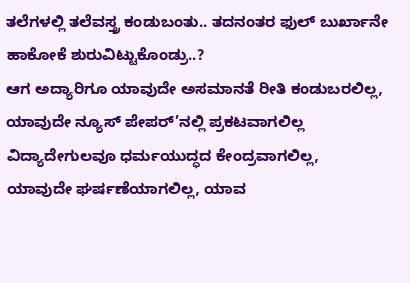ತಲೆಗಳಲ್ಲಿ ತಲೆವಸ್ತ್ರ ಕಂಡುಬಂತು.. ತದನಂತರ ಫುಲ್ ಬುರ್ಖಾನೇ ಹಾಕೋಕೆ ಶುರುವಿಟ್ಟುಕೊಂಡ್ರು..?
ಆಗ ಅದ್ಯಾರಿಗೂ ಯಾವುದೇ ಅಸಮಾನತೆ ರೀತಿ ಕಂಡುಬರಲಿಲ್ಲ, ಯಾವುದೇ ನ್ಯೂಸ್ ಪೇಪರ್’ನಲ್ಲಿ ಪ್ರಕಟವಾಗಲಿಲ್ಲ
ವಿದ್ಯಾದೇಗುಲವೂ ಧರ್ಮಯುದ್ಧದ ಕೇಂದ್ರವಾಗಲಿಲ್ಲ, ಯಾವುದೇ ಘರ್ಷಣೆಯಾಗಲಿಲ್ಲ, ಯಾವ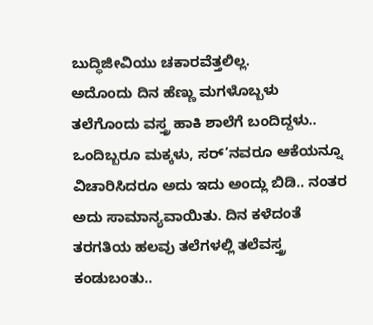ಬುದ್ಧಿಜೀವಿಯು ಚಕಾರವೆತ್ತಲಿಲ್ಲ.
ಅದೊಂದು ದಿನ ಹೆಣ್ಣು ಮಗಳೊಬ್ಬಳು ತಲೆಗೊಂದು ವಸ್ತ್ರ ಹಾಕಿ ಶಾಲೆಗೆ ಬಂದಿದ್ದಳು.. ಒಂದಿಬ್ಬರೂ ಮಕ್ಕಳು, ಸರ್’ನವರೂ ಆಕೆಯನ್ನೂ ವಿಚಾರಿಸಿದರೂ ಅದು ಇದು ಅಂದ್ಲು ಬಿಡಿ.. ನಂತರ ಅದು ಸಾಮಾನ್ಯವಾಯಿತು. ದಿನ ಕಳೆದಂತೆ ತರಗತಿಯ ಹಲವು ತಲೆಗಳಲ್ಲಿ ತಲೆವಸ್ತ್ರ ಕಂಡುಬಂತು..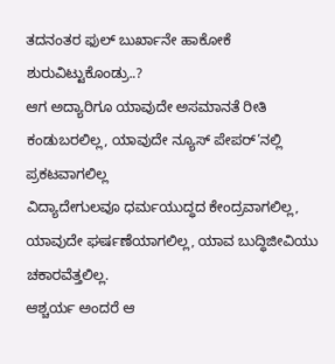ತದನಂತರ ಫುಲ್ ಬುರ್ಖಾನೇ ಹಾಕೋಕೆ ಶುರುವಿಟ್ಟುಕೊಂಡ್ರು..?
ಆಗ ಅದ್ಯಾರಿಗೂ ಯಾವುದೇ ಅಸಮಾನತೆ ರೀತಿ ಕಂಡುಬರಲಿಲ್ಲ, ಯಾವುದೇ ನ್ಯೂಸ್ ಪೇಪರ್’ನಲ್ಲಿ ಪ್ರಕಟವಾಗಲಿಲ್ಲ
ವಿದ್ಯಾದೇಗುಲವೂ ಧರ್ಮಯುದ್ಧದ ಕೇಂದ್ರವಾಗಲಿಲ್ಲ, ಯಾವುದೇ ಘರ್ಷಣೆಯಾಗಲಿಲ್ಲ, ಯಾವ ಬುದ್ಧಿಜೀವಿಯು ಚಕಾರವೆತ್ತಲಿಲ್ಲ.
ಆಶ್ಚರ್ಯ ಅಂದರೆ ಆ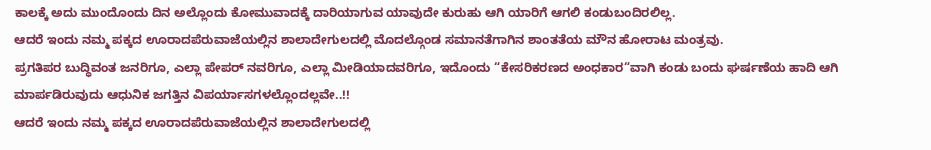ಕಾಲಕ್ಕೆ ಅದು ಮುಂದೊಂದು ದಿನ ಅಲ್ಲೊಂದು ಕೋಮುವಾದಕ್ಕೆ ದಾರಿಯಾಗುವ ಯಾವುದೇ ಕುರುಹು ಆಗಿ ಯಾರಿಗೆ ಆಗಲಿ ಕಂಡುಬಂದಿರಲಿಲ್ಲ.
ಆದರೆ ಇಂದು ನಮ್ಮ ಪಕ್ಕದ ಊರಾದಪೆರುವಾಜೆಯಲ್ಲಿನ ಶಾಲಾದೇಗುಲದಲ್ಲಿ ಮೊದಲ್ಗೊಂಡ ಸಮಾನತೆಗಾಗಿನ ಶಾಂತತೆಯ ಮೌನ ಹೋರಾಟ ಮಂತ್ರವು.
ಪ್ರಗತಿಪರ ಬುದ್ಧಿವಂತ ಜನರಿಗೂ, ಎಲ್ಲಾ ಪೇಪರ್ ನವರಿಗೂ, ಎಲ್ಲಾ ಮೀಡಿಯಾದವರಿಗೂ, ಇದೊಂದು “ಕೇಸರಿಕರಣದ ಅಂಧಕಾರ“ವಾಗಿ ಕಂಡು ಬಂದು ಘರ್ಷಣೆಯ ಹಾದಿ ಆಗಿ ಮಾರ್ಪಡಿರುವುದು ಆಧುನಿಕ ಜಗತ್ತಿನ ವಿಪರ್ಯಾಸಗಳಲ್ಲೊಂದಲ್ಲವೇ..!!
ಆದರೆ ಇಂದು ನಮ್ಮ ಪಕ್ಕದ ಊರಾದಪೆರುವಾಜೆಯಲ್ಲಿನ ಶಾಲಾದೇಗುಲದಲ್ಲಿ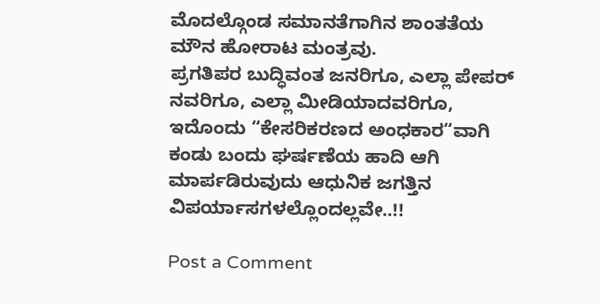ಮೊದಲ್ಗೊಂಡ ಸಮಾನತೆಗಾಗಿನ ಶಾಂತತೆಯ ಮೌನ ಹೋರಾಟ ಮಂತ್ರವು.
ಪ್ರಗತಿಪರ ಬುದ್ಧಿವಂತ ಜನರಿಗೂ, ಎಲ್ಲಾ ಪೇಪರ್ ನವರಿಗೂ, ಎಲ್ಲಾ ಮೀಡಿಯಾದವರಿಗೂ, ಇದೊಂದು “ಕೇಸರಿಕರಣದ ಅಂಧಕಾರ“ವಾಗಿ ಕಂಡು ಬಂದು ಘರ್ಷಣೆಯ ಹಾದಿ ಆಗಿ ಮಾರ್ಪಡಿರುವುದು ಆಧುನಿಕ ಜಗತ್ತಿನ ವಿಪರ್ಯಾಸಗಳಲ್ಲೊಂದಲ್ಲವೇ..!!

Post a Comment